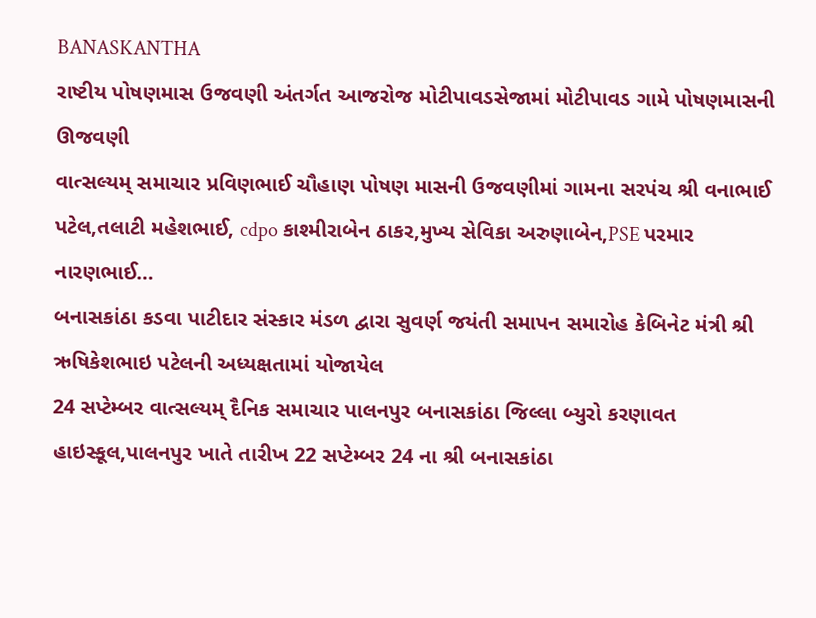BANASKANTHA
રાષ્ટીય પોષણમાસ ઉજવણી અંતર્ગત આજરોજ મોટીપાવડસેજામાં મોટીપાવડ ગામે પોષણમાસની ઊજવણી
વાત્સલ્યમ્ સમાચાર પ્રવિણભાઈ ચૌહાણ પોષણ માસની ઉજવણીમાં ગામના સરપંચ શ્રી વનાભાઈ પટેલ,તલાટી મહેશભાઈ, cdpo કાશ્મીરાબેન ઠાકર,મુખ્ય સેવિકા અરુણાબેન,PSE પરમાર નારણભાઈ…
બનાસકાંઠા કડવા પાટીદાર સંસ્કાર મંડળ દ્વારા સુવર્ણ જયંતી સમાપન સમારોહ કેબિનેટ મંત્રી શ્રી ઋષિકેશભાઇ પટેલની અધ્યક્ષતામાં યોજાયેલ
24 સપ્ટેમ્બર વાત્સલ્યમ્ દૈનિક સમાચાર પાલનપુર બનાસકાંઠા જિલ્લા બ્યુરો કરણાવત હાઇસ્કૂલ,પાલનપુર ખાતે તારીખ 22 સપ્ટેમ્બર 24 ના શ્રી બનાસકાંઠા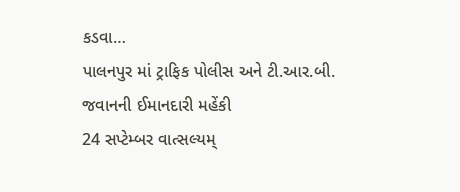કડવા…
પાલનપુર માં ટ્રાફિક પોલીસ અને ટી.આર.બી. જવાનની ઈમાનદારી મહેંકી
24 સપ્ટેમ્બર વાત્સલ્યમ્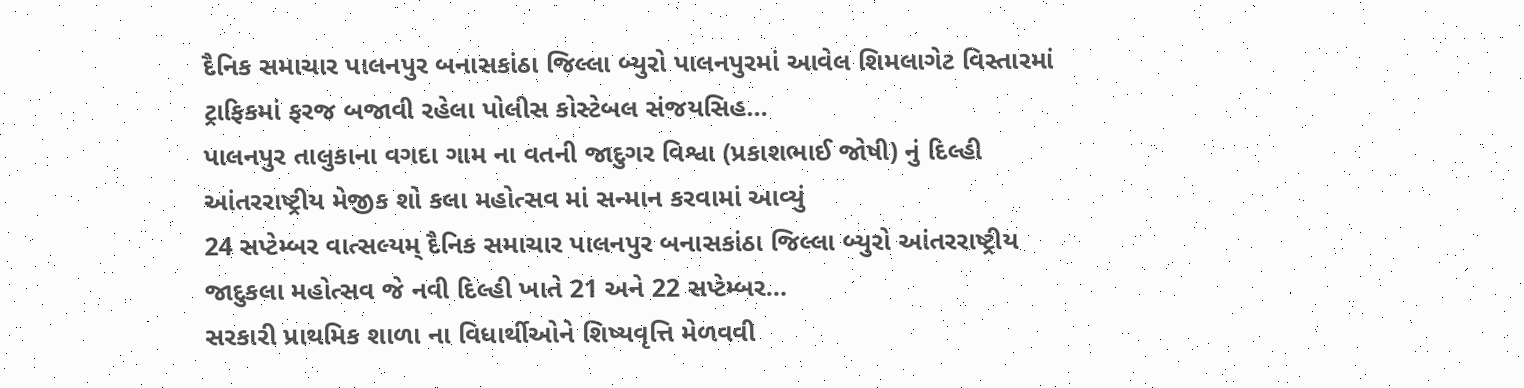દૈનિક સમાચાર પાલનપુર બનાસકાંઠા જિલ્લા બ્યુરો પાલનપુરમાં આવેલ શિમલાગેટ વિસ્તારમાં ટ્રાફિકમાં ફરજ બજાવી રહેલા પોલીસ કોસ્ટેબલ સંજયસિહ…
પાલનપુર તાલુકાના વગદા ગામ ના વતની જાદુગર વિશ્વા (પ્રકાશભાઈ જોષી) નું દિલ્હી આંતરરાષ્ટ્રીય મેજીક શો કલા મહોત્સવ માં સન્માન કરવામાં આવ્યું
24 સપ્ટેમ્બર વાત્સલ્યમ્ દૈનિક સમાચાર પાલનપુર બનાસકાંઠા જિલ્લા બ્યુરો આંતરરાષ્ટ્રીય જાદુકલા મહોત્સવ જે નવી દિલ્હી ખાતે 21 અને 22 સપ્ટેમ્બર…
સરકારી પ્રાથમિક શાળા ના વિધાર્થીઓને શિષ્યવૃત્તિ મેળવવી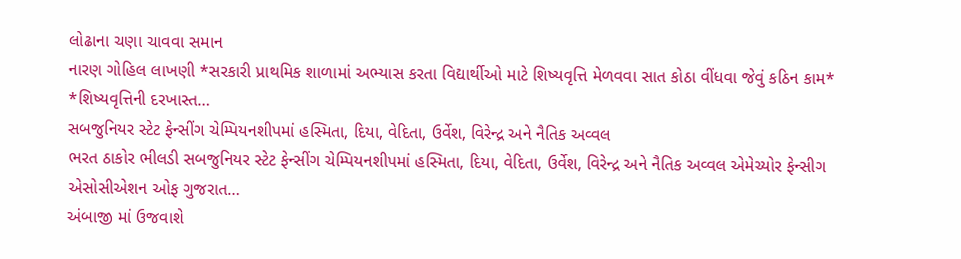લોઢાના ચણા ચાવવા સમાન
નારણ ગોહિલ લાખણી *સરકારી પ્રાથમિક શાળામાં અભ્યાસ કરતા વિદ્યાર્થીઓ માટે શિષ્યવૃત્તિ મેળવવા સાત કોઠા વીંધવા જેવું કઠિન કામ* *શિષ્યવૃત્તિની દરખાસ્ત…
સબજુનિયર સ્ટેટ ફેન્સીંગ ચેમ્પિયનશીપમાં હસ્મિતા, દિયા, વેદિતા, ઉર્વેશ, વિરેન્દ્ર અને નૈતિક અવ્વલ
ભરત ઠાકોર ભીલડી સબજુનિયર સ્ટેટ ફેન્સીંગ ચેમ્પિયનશીપમાં હસ્મિતા, દિયા, વેદિતા, ઉર્વેશ, વિરેન્દ્ર અને નૈતિક અવ્વલ એમેચ્યોર ફેન્સીગ એસોસીએશન ઓફ ગુજરાત…
અંબાજી માં ઉજવાશે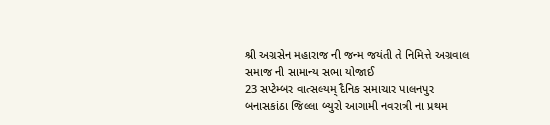શ્રી અગ્રસેન મહારાજ ની જન્મ જયંતી તે નિમિત્તે અગ્રવાલ સમાજ ની સામાન્ય સભા યોજાઈ
23 સપ્ટેમ્બર વાત્સલ્યમ્ દૈનિક સમાચાર પાલનપુર બનાસકાંઠા જિલ્લા બ્યુરો આગામી નવરાત્રી ના પ્રથમ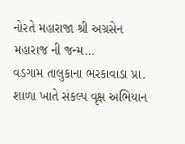નોરતે મહારાજા શ્રી અગ્રસેન મહારાજ ની જન્મ…
વડગામ તાલુકાના ભરકાવાડા પ્રા. શાળા ખાતે સંકલ્પ વૃક્ષ અભિયાન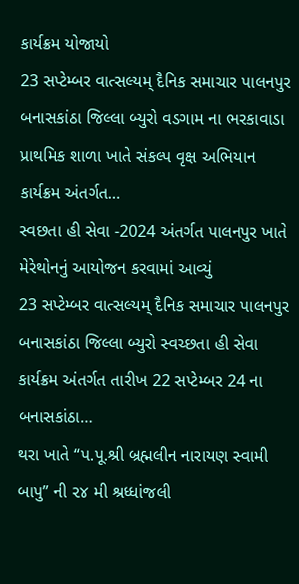કાર્યક્રમ યોજાયો
23 સપ્ટેમ્બર વાત્સલ્યમ્ દૈનિક સમાચાર પાલનપુર બનાસકાંઠા જિલ્લા બ્યુરો વડગામ ના ભરકાવાડા પ્રાથમિક શાળા ખાતે સંકલ્પ વૃક્ષ અભિયાન કાર્યક્રમ અંતર્ગત…
સ્વછતા હી સેવા -2024 અંતર્ગત પાલનપુર ખાતે મેરેથોનનું આયોજન કરવામાં આવ્યું
23 સપ્ટેમ્બર વાત્સલ્યમ્ દૈનિક સમાચાર પાલનપુર બનાસકાંઠા જિલ્લા બ્યુરો સ્વચ્છતા હી સેવા કાર્યક્રમ અંતર્ગત તારીખ 22 સપ્ટેમ્બર 24 ના બનાસકાંઠા…
થરા ખાતે “પ.પૂ.શ્રી બ્રહ્મલીન નારાયણ સ્વામી બાપુ” ની ૨૪ મી શ્રધ્ધાંજલી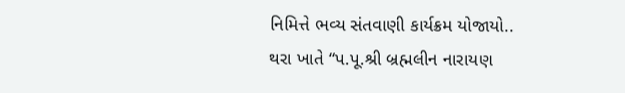નિમિત્તે ભવ્ય સંતવાણી કાર્યક્રમ યોજાયો..
થરા ખાતે “પ.પૂ.શ્રી બ્રહ્મલીન નારાયણ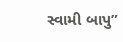સ્વામી બાપુ”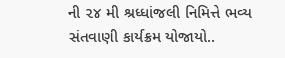ની ૨૪ મી શ્રધ્ધાંજલી નિમિત્તે ભવ્ય સંતવાણી કાર્યક્રમ યોજાયો..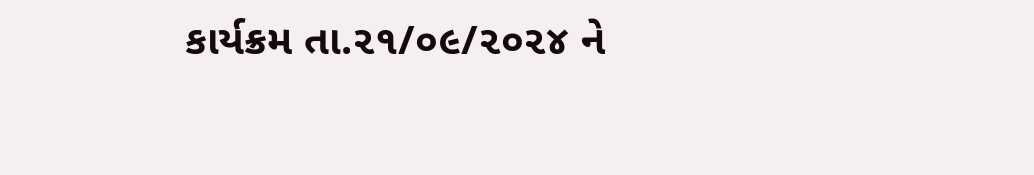કાર્યક્રમ તા.૨૧/૦૯/૨૦૨૪ ને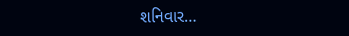શનિવાર…